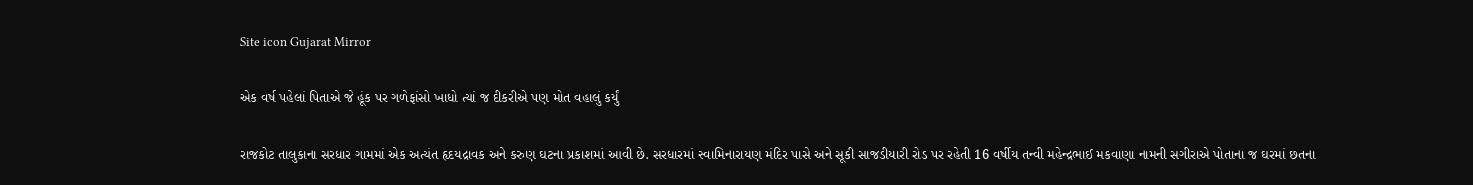Site icon Gujarat Mirror

એક વર્ષ પહેલાં પિતાએ જે હૂંક પર ગળેફાંસો ખાધો ત્યાં જ દીકરીએ પણ મોત વહાલું કર્યું

રાજકોટ તાલુકાના સરધાર ગામમાં એક અત્યંત હૃદયદ્રાવક અને કરુણ ઘટના પ્રકાશમાં આવી છે. સરધારમાં સ્વામિનારાયણ મંદિર પાસે અને સૂકી સાજડીયારી રોડ પર રહેતી 16 વર્ષીય તન્વી મહેન્દ્રભાઈ મકવાણા નામની સગીરાએ પોતાના જ ઘરમાં છતના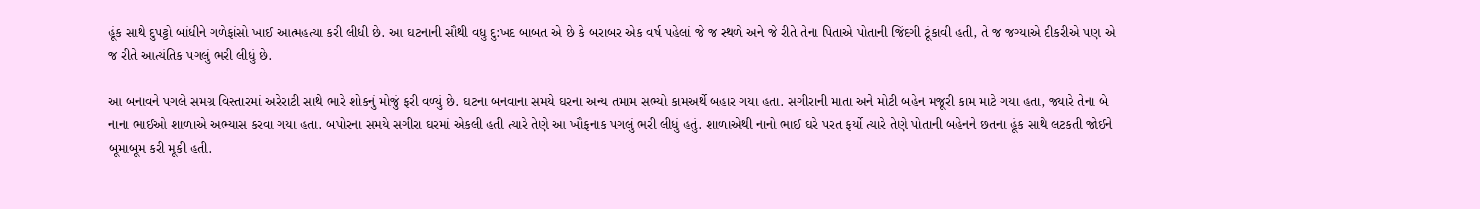હૂંક સાથે દુપટ્ટો બાંધીને ગળેફાંસો ખાઈ આત્મહત્યા કરી લીધી છે. આ ઘટનાની સૌથી વધુ દુ:ખદ બાબત એ છે કે બરાબર એક વર્ષ પહેલાં જે જ સ્થળે અને જે રીતે તેના પિતાએ પોતાની જિંદગી ટૂંકાવી હતી, તે જ જગ્યાએ દીકરીએ પણ એ જ રીતે આત્યંતિક પગલું ભરી લીધું છે.

આ બનાવને પગલે સમગ્ર વિસ્તારમાં અરેરાટી સાથે ભારે શોકનું મોજું ફરી વળ્યું છે. ઘટના બનવાના સમયે ઘરના અન્ય તમામ સભ્યો કામઅર્થે બહાર ગયા હતા. સગીરાની માતા અને મોટી બહેન મજૂરી કામ માટે ગયા હતા, જ્યારે તેના બે નાના ભાઈઓ શાળાએ અભ્યાસ કરવા ગયા હતા. બપોરના સમયે સગીરા ઘરમાં એકલી હતી ત્યારે તેણે આ ખૌફનાક પગલું ભરી લીધું હતું. શાળાએથી નાનો ભાઈ ઘરે પરત ફર્યો ત્યારે તેણે પોતાની બહેનને છતના હૂંક સાથે લટકતી જોઈને બૂમાબૂમ કરી મૂકી હતી.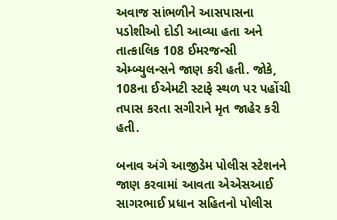અવાજ સાંભળીને આસપાસના પડોશીઓ દોડી આવ્યા હતા અને તાત્કાલિક 108 ઈમરજન્સી એમ્બ્યુલન્સને જાણ કરી હતી. જોકે, 108ના ઈએમટી સ્ટાફે સ્થળ પર પહોંચી તપાસ કરતા સગીરાને મૃત જાહેર કરી હતી.

બનાવ અંગે આજીડેમ પોલીસ સ્ટેશનને જાણ કરવામાં આવતા એએસઆઈ સાગરભાઈ પ્રધાન સહિતનો પોલીસ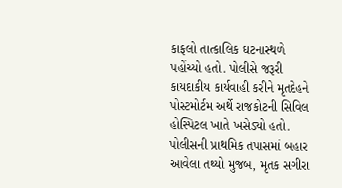કાફલો તાત્કાલિક ઘટનાસ્થળે પહોંચ્યો હતો. પોલીસે જરૂરી કાયદાકીય કાર્યવાહી કરીને મૃતદેહને પોસ્ટમોર્ટમ અર્થે રાજકોટની સિવિલ હોસ્પિટલ ખાતે ખસેડ્યો હતો. પોલીસની પ્રાથમિક તપાસમાં બહાર આવેલા તથ્યો મુજબ, મૃતક સગીરા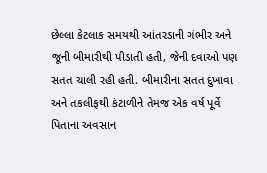છેલ્લા કેટલાક સમયથી આંતરડાની ગંભીર અને જૂની બીમારીથી પીડાતી હતી, જેની દવાઓ પણ સતત ચાલી રહી હતી. બીમારીના સતત દુખાવા અને તકલીફથી કંટાળીને તેમજ એક વર્ષ પૂર્વે પિતાના અવસાન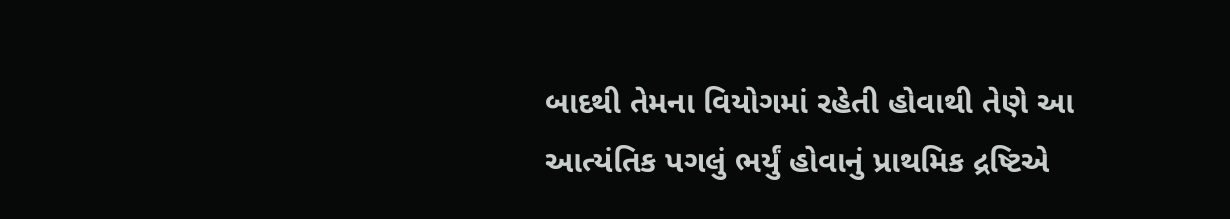બાદથી તેમના વિયોગમાં રહેતી હોવાથી તેણે આ આત્યંતિક પગલું ભર્યું હોવાનું પ્રાથમિક દ્રષ્ટિએ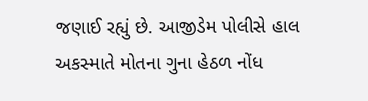જણાઈ રહ્યું છે. આજીડેમ પોલીસે હાલ અકસ્માતે મોતના ગુના હેઠળ નોંધ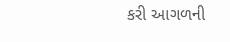કરી આગળની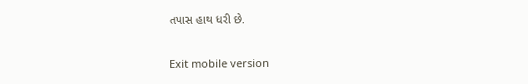તપાસ હાથ ધરી છે.

Exit mobile version